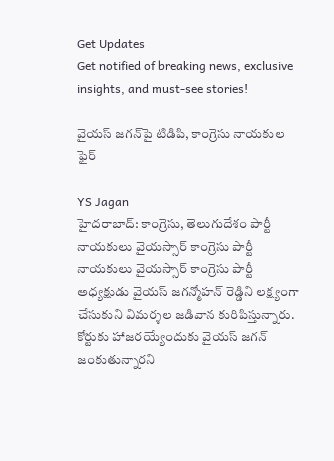Get Updates
Get notified of breaking news, exclusive insights, and must-see stories!

వైయస్ జగన్‌పై టిడిపి, కాంగ్రెసు నాయకుల ఫైర్

YS Jagan
హైదరాబాద్: కాంగ్రెసు, తెలుగుదేశం పార్టీ నాయకులు వైయస్సార్ కాంగ్రెసు పార్టీ నాయకులు వైయస్సార్ కాంగ్రెసు పార్టీ అధ్యక్షుడు వైయస్ జగన్మోహన్ రెడ్డిని లక్ష్యంగా చేసుకుని విమర్శల జడివాన కురిపిస్తున్నారు. కోర్టుకు హాజరయ్యేందుకు వైయస్ జగన్ జంకుతున్నారని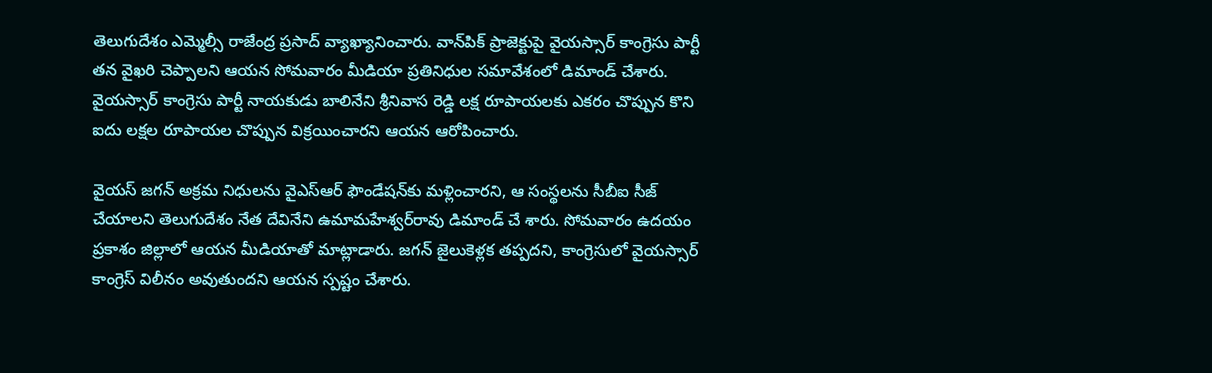తెలుగుదేశం ఎమ్మెల్సీ రాజేంద్ర ప్రసాద్ వ్యాఖ్యానించారు. వాన్‌పిక్ ప్రాజెక్టుపై వైయస్సార్ కాంగ్రెసు పార్టీ తన వైఖరి చెప్పాలని ఆయన సోమవారం మీడియా ప్రతినిధుల సమావేశంలో డిమాండ్ చేశారు. వైయస్సార్ కాంగ్రెసు పార్టీ నాయకుడు బాలినేని శ్రీనివాస రెడ్డి లక్ష రూపాయలకు ఎకరం చొప్పున కొని ఐదు లక్షల రూపాయల చొప్పున విక్రయించారని ఆయన ఆరోపించారు.

వైయస్ జగన్ అక్రమ నిధులను వైఎస్ఆర్ ఫౌండేషన్‌కు మళ్లించారని, ఆ సంస్థలను సీబీఐ సీజ్ చేయాలని తెలుగుదేశం నేత దేవినేని ఉమామహేశ్వర్‌రావు డిమాండ్ చే శారు. సోమవారం ఉదయం ప్రకాశం జిల్లాలో ఆయన మీడియాతో మాట్లాడారు. జగన్ జైలుకెళ్లక తప్పదని, కాంగ్రెసులో వైయస్సార్ కాంగ్రెస్ విలీనం అవుతుందని ఆయన స్పష్టం చేశారు.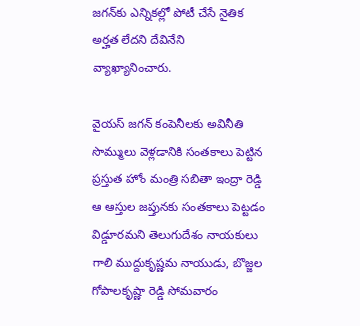జగన్‌కు ఎన్నికల్లో పోటీ చేసే నైతిక అర్హత లేదని దేవినేని వ్యాఖ్యానించారు.

వైయస్ జగన్ కంపెనీలకు అవినీతి సొమ్ములు వెళ్లడానికి సంతకాలు పెట్టిన ప్రస్తుత హోం మంత్రి సబితా ఇంద్రా రెడ్డి ఆ ఆస్తుల జప్తునకు సంతకాలు పెట్టడం విడ్డూరమని తెలుగుదేశం నాయకులు గాలి ముద్దుకృష్ణమ నాయుడు, బొజ్జల గోపాలకృష్ణా రెడ్డి సోమవారం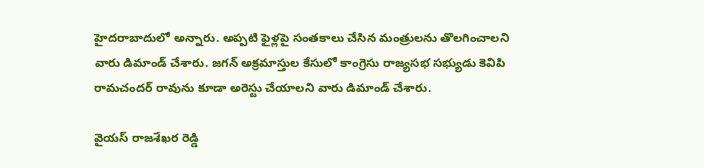హైదరాబాదులో అన్నారు. అప్పటి ఫైళ్లపై సంతకాలు చేసిన మంత్రులను తొలగించాలని వారు డిమాండ్ చేశారు. జగన్ అక్రమాస్తుల కేసులో కాంగ్రెసు రాజ్యసభ సభ్యుడు కెవిపి రామచందర్ రావును కూడా అరెస్టు చేయాలని వారు డిమాండ్ చేశారు.

వైయస్ రాజశేఖర రెడ్డి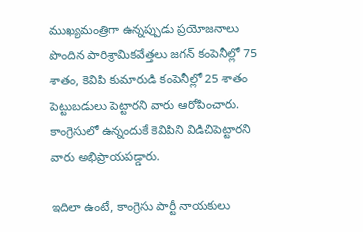ముఖ్యమంత్రిగా ఉన్నప్పుడు ప్రయోజనాలు పొందిన పారిశ్రామికవేత్తలు జగన్ కంపెనీల్లో 75 శాతం, కెవిపి కుమారుడి కంపెనీల్లో 25 శాతం పెట్టుబడులు పెట్టారని వారు ఆరోపించారు. కాంగ్రెసులో ఉన్నందుకే కెవిపిని విడిచిపెట్టారని వారు అభిప్రాయపడ్డారు.

ఇదిలా ఉంటే, కాంగ్రెసు పార్టీ నాయకులు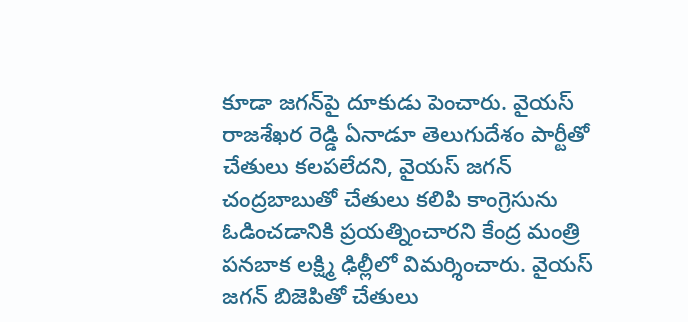కూడా జగన్‌పై దూకుడు పెంచారు. వైయస్ రాజశేఖర రెడ్డి ఏనాడూ తెలుగుదేశం పార్టీతో చేతులు కలపలేదని, వైయస్ జగన్ చంద్రబాబుతో చేతులు కలిపి కాంగ్రెసును ఓడించడానికి ప్రయత్నించారని కేంద్ర మంత్రి పనబాక లక్ష్మి ఢిల్లీలో విమర్శించారు. వైయస్ జగన్ బిజెపితో చేతులు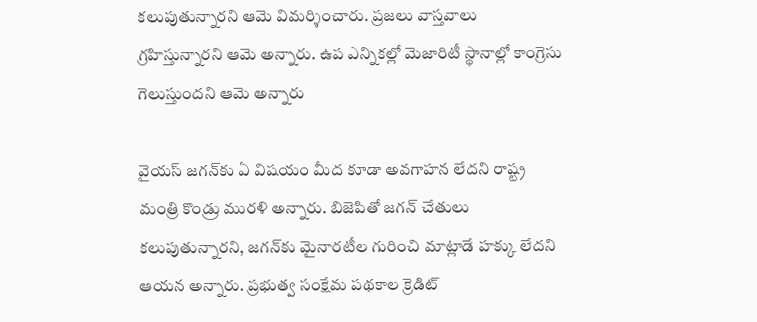కలుపుతున్నారని ఆమె విమర్శించారు. ప్రజలు వాస్తవాలు గ్రహిస్తున్నారని ఆమె అన్నారు. ఉప ఎన్నికల్లో మెజారిటీ స్థానాల్లో కాంగ్రెసు గెలుస్తుందని ఆమె అన్నారు

వైయస్ జగన్‌కు ఏ విషయం మీద కూడా అవగాహన లేదని రాష్ట్ర మంత్రి కొండ్రు మురళి అన్నారు. బిజెపితో జగన్ చేతులు కలుపుతున్నారని, జగన్‌కు మైనారటీల గురించి మాట్లాడే హక్కు లేదని ఆయన అన్నారు. ప్రభుత్వ సంక్షేమ పథకాల క్రెడిట్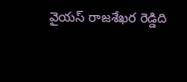వైయస్ రాజశేఖర రెడ్డిది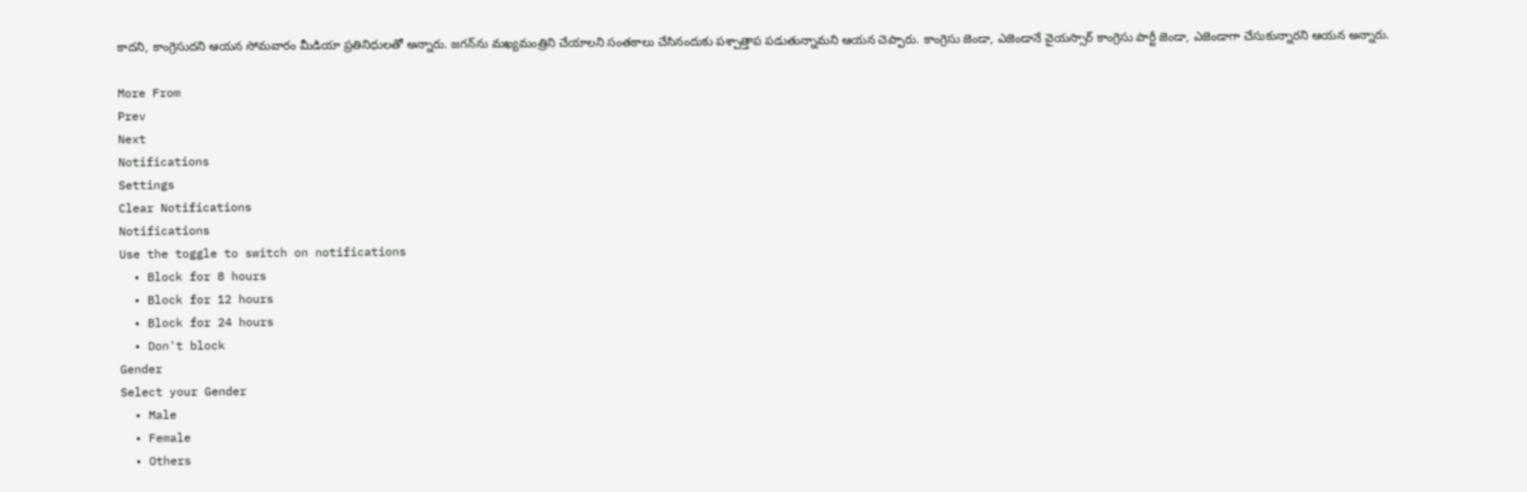కాదని, కాంగ్రెసుదని ఆయన సోమవారం మీడియా ప్రతినిధులతో అన్నారు. జగన్‌ను మఖ్యమంత్రిని చేయాలని సంతకాలు చేసినందుకు పశ్చాత్తాప పడుతున్నామని ఆయన చెప్పారు. కాంగ్రెసు జెండా, ఎజెండానే వైయస్సార్ కాంగ్రెసు పార్టీ జెండా, ఎజెండాగా చేసుకున్నారని ఆయన అన్నారు.

More From
Prev
Next
Notifications
Settings
Clear Notifications
Notifications
Use the toggle to switch on notifications
  • Block for 8 hours
  • Block for 12 hours
  • Block for 24 hours
  • Don't block
Gender
Select your Gender
  • Male
  • Female
  • Others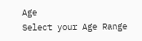Age
Select your Age Range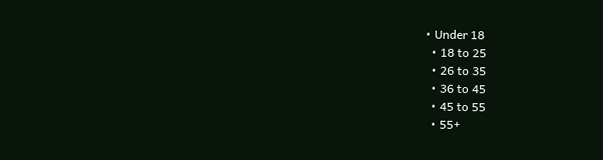• Under 18
  • 18 to 25
  • 26 to 35
  • 36 to 45
  • 45 to 55
  • 55+